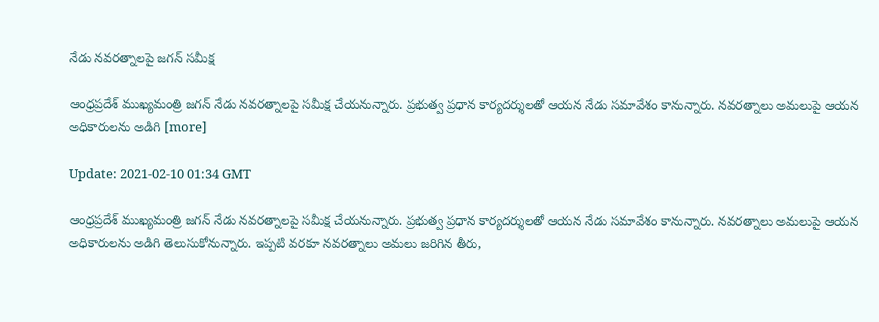నేడు నవరత్నాలపై జగన్ సమీక్ష

ఆంధ్రప్రదేశ్ ముఖ్యమంత్రి జగన్ నేడు నవరత్నాలపై సమీక్ష చేయనున్నారు. ప్రభుత్వ ప్రధాన కార్యదర్శులతో ఆయన నేడు సమావేశం కానున్నారు. నవరత్నాలు అమలుపై ఆయన అధికారులను అడిగి [more]

Update: 2021-02-10 01:34 GMT

ఆంధ్రప్రదేశ్ ముఖ్యమంత్రి జగన్ నేడు నవరత్నాలపై సమీక్ష చేయనున్నారు. ప్రభుత్వ ప్రధాన కార్యదర్శులతో ఆయన నేడు సమావేశం కానున్నారు. నవరత్నాలు అమలుపై ఆయన అధికారులను అడిగి తెలుసుకోనున్నారు. ఇప్పటి వరకూ నవరత్నాలు అమలు జరిగిన తీరు,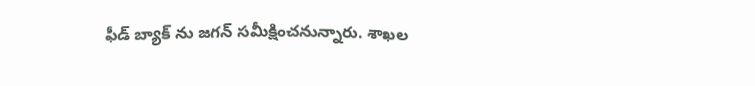ఫీడ్ బ్యాక్ ను జగన్ సమీక్షించనున్నారు. శాఖల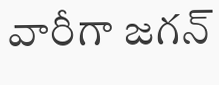వారీగా జగన్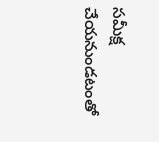సమీక్ష చేయనుండటంతో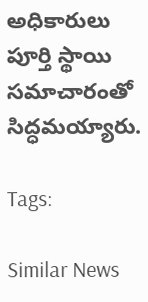అధికారులు పూర్తి స్థాయి సమాచారంతో సిద్ధమయ్యారు.

Tags:

Similar News